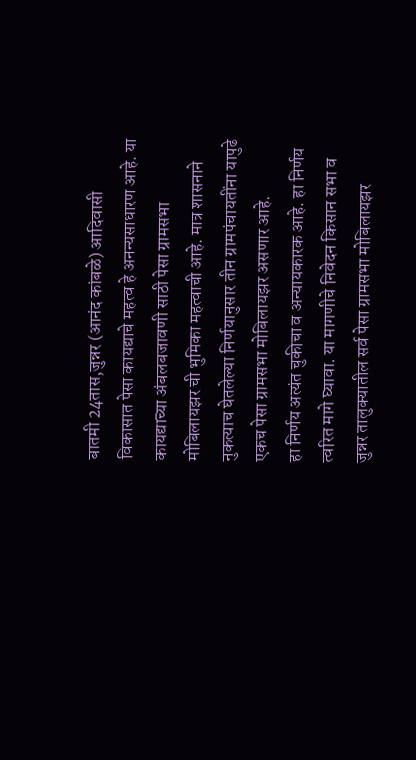बातमी 24तास,जुन्नर (आनंद कांबळे) आदिवासी विकासात पेसा कायद्याचे महत्व हे अनन्यसाधारण आहे. या कायद्याच्या अंबलबजावणी साठी पेसा ग्रामसभा मोबिलायझर ची भुमिका महत्वाची आहे. मात्र शासनाने नुकत्याच घेतलेल्या निर्णयानुसार तीन ग्रामपंचायतींना यापुढे एकच पेसा ग्रामसभा मोबिलायझर असणार आहे.
हा निर्णय अत्यंत चुकीचा व अन्यायकारक आहे. हा निर्णय त्वरित मागे घ्यावा. या मागणीचे निवेदन किसान सभा व जुन्नर तालुक्यातील सर्व पेसा ग्रामसभा मोबिलायझर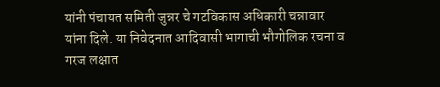यांनी पंचायत समिती जुन्नर चे गटविकास अधिकारी चन्नावार यांना दिले. या निवेदनात आदिवासी भागाची भौगोलिक रचना व गरज लक्षात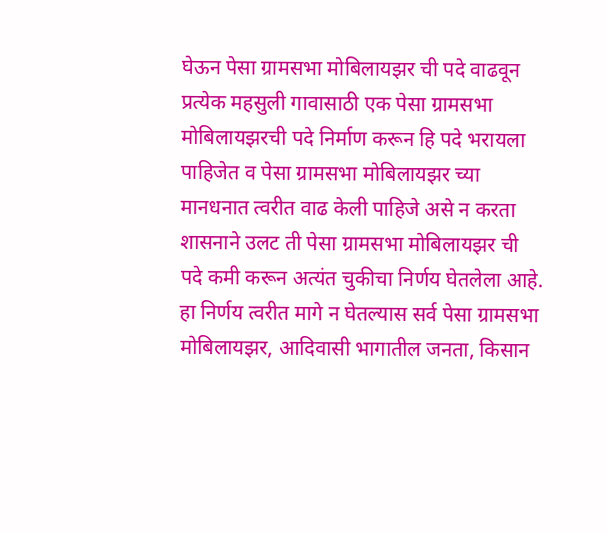घेऊन पेसा ग्रामसभा मोबिलायझर ची पदे वाढवून प्रत्येक महसुली गावासाठी एक पेसा ग्रामसभा मोबिलायझरची पदे निर्माण करून हि पदे भरायला पाहिजेत व पेसा ग्रामसभा मोबिलायझर च्या मानधनात त्वरीत वाढ केली पाहिजे असे न करता शासनाने उलट ती पेसा ग्रामसभा मोबिलायझर ची पदे कमी करून अत्यंत चुकीचा निर्णय घेतलेला आहे. हा निर्णय त्वरीत मागे न घेतल्यास सर्व पेसा ग्रामसभा मोबिलायझर, आदिवासी भागातील जनता, किसान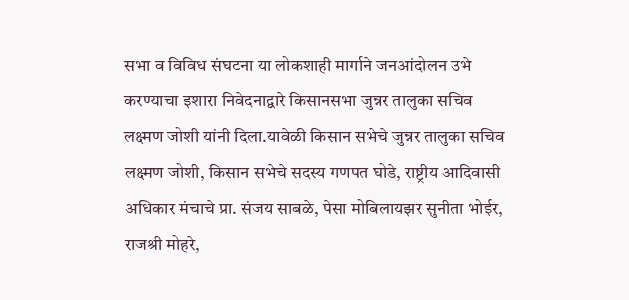सभा व विविध संघटना या लोकशाही मार्गाने जनआंदोलन उभे करण्याचा इशारा निवेदनाद्वारे किसानसभा जुन्नर तालुका सचिव लक्ष्मण जोशी यांनी दिला.यावेळी किसान सभेचे जुन्नर तालुका सचिव लक्ष्मण जोशी, किसान सभेचे सदस्य गणपत घोडे, राष्ट्रीय आदिवासी अधिकार मंचाचे प्रा. संजय साबळे, पेसा मोबिलायझर सुनीता भोईर, राजश्री मोहरे,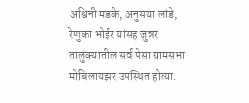अश्विनी मडके, अनुसया लांडे, रेणुका भोईर यांसह जुन्नर तालुक्यातील सर्व पेसा ग्रामसभा मोबिलायझर उपस्थित होत्या.